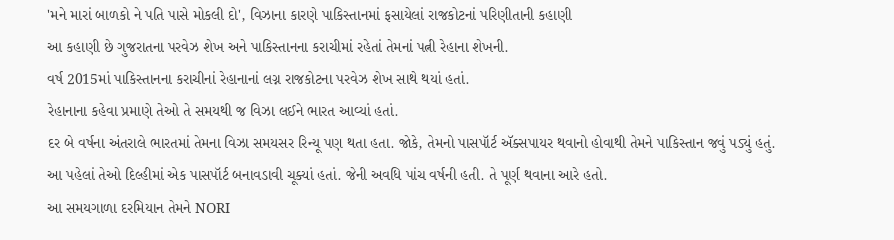'મને મારાં બાળકો ને પતિ પાસે મોકલી દો', વિઝાના કારણે પાકિસ્તાનમાં ફસાયેલાં રાજકોટનાં પરિણીતાની કહાણી
આ કહાણી છે ગુજરાતના પરવેઝ શેખ અને પાકિસ્તાનના કરાચીમાં રહેતાં તેમનાં પત્ની રેહાના શેખની.
વર્ષ 2015માં પાકિસ્તાનના કરાચીનાં રેહાનાનાં લગ્ન રાજકોટના પરવેઝ શેખ સાથે થયાં હતાં.
રેહાનાના કહેવા પ્રમાણે તેઓ તે સમયથી જ વિઝા લઈને ભારત આવ્યાં હતાં.
દર બે વર્ષના અંતરાલે ભારતમાં તેમના વિઝા સમયસર રિન્યૂ પણ થતા હતા. જોકે, તેમનો પાસપૉર્ટ ઍક્સપાયર થવાનો હોવાથી તેમને પાકિસ્તાન જવું પડ્યું હતું.
આ પહેલાં તેઓ દિલ્હીમાં એક પાસપૉર્ટ બનાવડાવી ચૂક્યાં હતાં. જેની અવધિ પાંચ વર્ષની હતી. તે પૂર્ણ થવાના આરે હતો.
આ સમયગાળા દરમિયાન તેમને NORI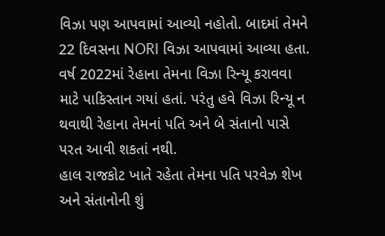વિઝા પણ આપવામાં આવ્યો નહોતો. બાદમાં તેમને 22 દિવસના NORI વિઝા આપવામાં આવ્યા હતા. વર્ષ 2022માં રેહાના તેમના વિઝા રિન્યૂ કરાવવા માટે પાકિસ્તાન ગયાં હતાં. પરંતુ હવે વિઝા રિન્યૂ ન થવાથી રેહાના તેમનાં પતિ અને બે સંતાનો પાસે પરત આવી શકતાં નથી.
હાલ રાજકોટ ખાતે રહેતા તેમના પતિ પરવેઝ શેખ અને સંતાનોની શું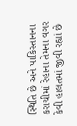સ્થિતિ છે અને પાકિસ્તાનના કરાચીમાં રેહાના તેમના વગર કેવી હાલતમાં જીવી રહ્યાં છે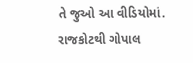તે જુઓ આ વીડિયોમાં.
રાજકોટથી ગોપાલ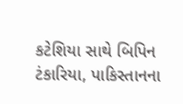કટેશિયા સાથે બિપિન ટંકારિયા, પાકિસ્તાનના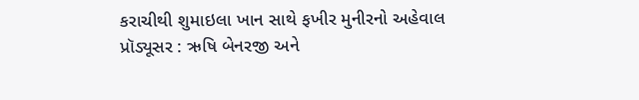કરાચીથી શુમાઇલા ખાન સાથે ફખીર મુનીરનો અહેવાલ
પ્રૉડ્યૂસર : ઋષિ બેનરજી અને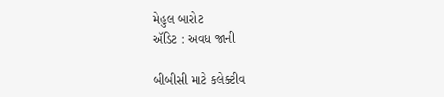મેહુલ બારોટ
ઍડિટ : અવધ જાની

બીબીસી માટે કલેક્ટીવ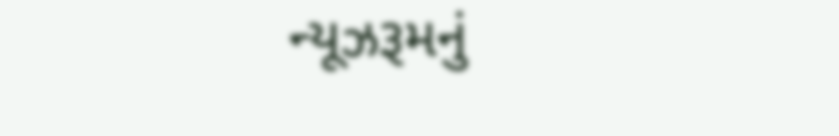ન્યૂઝરૂમનું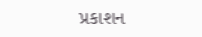પ્રકાશન